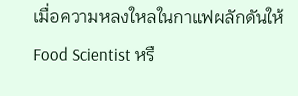เมื่อความหลงใหลในกาแฟผลักดันให้ Food Scientist หรื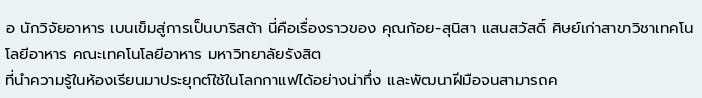อ นักวิจัยอาหาร เบนเข็มสู่การเป็นบาริสต้า นี่คือเรื่องราวของ คุณก้อย-สุนิสา แสนสวัสดิ์ ศิษย์เก่าสาขาวิชาเทคโนโลยีอาหาร คณะเทคโนโลยีอาหาร มหาวิทยาลัยรังสิต
ที่นำความรู้ในห้องเรียนมาประยุกต์ใช้ในโลกกาแฟได้อย่างน่าทึ่ง และพัฒนาฝีมือจนสามารถค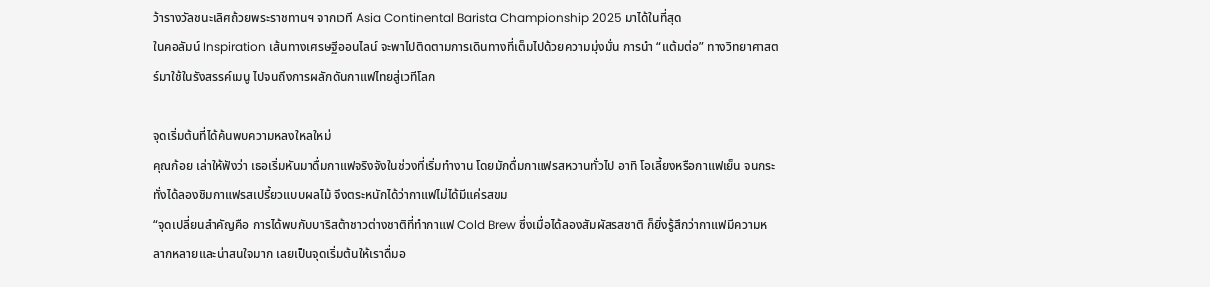ว้ารางวัลชนะเลิศถ้วยพระราชทานฯ จากเวที Asia Continental Barista Championship 2025 มาได้ในที่สุด
ในคอลัมน์ Inspiration เส้นทางเศรษฐีออนไลน์ จะพาไปติดตามการเดินทางที่เต็มไปด้วยความมุ่งมั่น การนำ “แต้มต่อ” ทางวิทยาศาสตร์มาใช้ในรังสรรค์เมนู ไปจนถึงการผลักดันกาแฟไทยสู่เวทีโลก

จุดเริ่มต้นที่ได้ค้นพบความหลงใหลใหม่
คุณก้อย เล่าให้ฟังว่า เธอเริ่มหันมาดื่มกาแฟจริงจังในช่วงที่เริ่มทำงาน โดยมักดื่มกาแฟรสหวานทั่วไป อาทิ โอเลี้ยงหรือกาแฟเย็น จนกระทั่งได้ลองชิมกาแฟรสเปรี้ยวแบบผลไม้ จึงตระหนักได้ว่ากาแฟไม่ได้มีแค่รสขม
“จุดเปลี่ยนสำคัญคือ การได้พบกับบาริสต้าชาวต่างชาติที่ทำกาแฟ Cold Brew ซึ่งเมื่อได้ลองสัมผัสรสชาติ ก็ยิ่งรู้สึกว่ากาแฟมีความหลากหลายและน่าสนใจมาก เลยเป็นจุดเริ่มต้นให้เราดื่มอ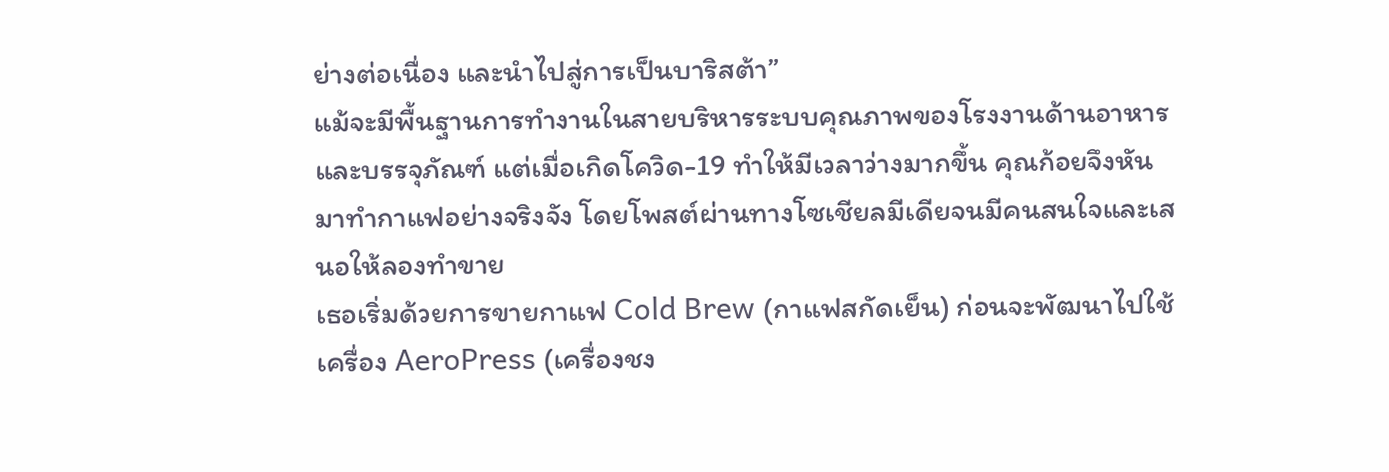ย่างต่อเนื่อง และนำไปสู่การเป็นบาริสต้า”
แม้จะมีพื้นฐานการทำงานในสายบริหารระบบคุณภาพของโรงงานด้านอาหารและบรรจุภัณฑ์ แต่เมื่อเกิดโควิด-19 ทำให้มีเวลาว่างมากขึ้น คุณก้อยจึงหันมาทำกาแฟอย่างจริงจัง โดยโพสต์ผ่านทางโซเชียลมีเดียจนมีคนสนใจและเสนอให้ลองทำขาย
เธอเริ่มด้วยการขายกาแฟ Cold Brew (กาแฟสกัดเย็น) ก่อนจะพัฒนาไปใช้เครื่อง AeroPress (เครื่องชง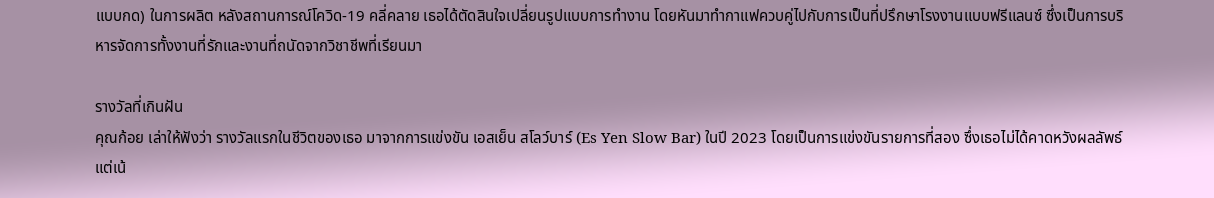แบบกด) ในการผลิต หลังสถานการณ์โควิด-19 คลี่คลาย เธอได้ตัดสินใจเปลี่ยนรูปแบบการทำงาน โดยหันมาทำกาแฟควบคู่ไปกับการเป็นที่ปรึกษาโรงงานแบบฟรีแลนซ์ ซึ่งเป็นการบริหารจัดการทั้งงานที่รักและงานที่ถนัดจากวิชาชีพที่เรียนมา

รางวัลที่เกินฝัน
คุณก้อย เล่าให้ฟังว่า รางวัลแรกในชีวิตของเธอ มาจากการแข่งขัน เอสเย็น สโลว์บาร์ (Es Yen Slow Bar) ในปี 2023 โดยเป็นการแข่งขันรายการที่สอง ซึ่งเธอไม่ได้คาดหวังผลลัพธ์ แต่เน้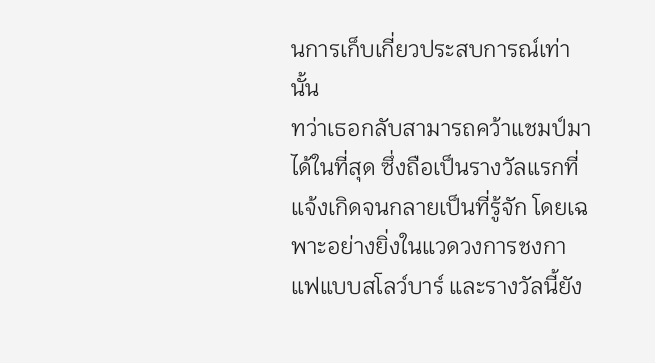นการเก็บเกี่ยวประสบการณ์เท่านั้น
ทว่าเธอกลับสามารถคว้าแชมป์มาได้ในที่สุด ซึ่งถือเป็นรางวัลแรกที่แจ้งเกิดจนกลายเป็นที่รู้จัก โดยเฉพาะอย่างยิ่งในแวดวงการชงกาแฟแบบสโลว์บาร์ และรางวัลนี้ยัง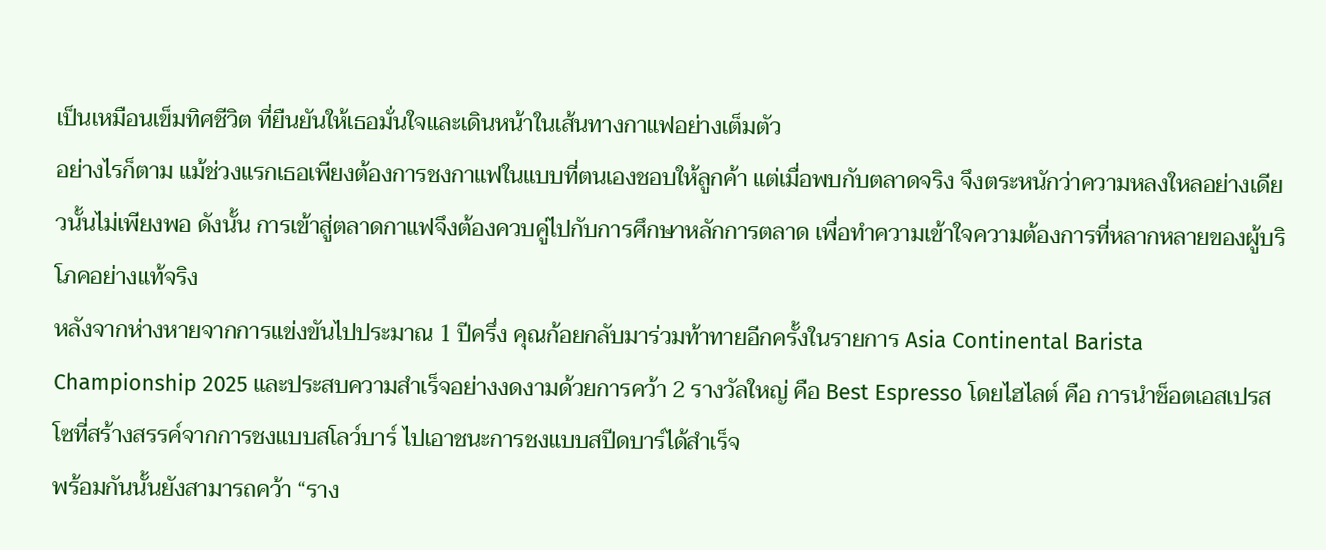เป็นเหมือนเข็มทิศชีวิต ที่ยืนยันให้เธอมั่นใจและเดินหน้าในเส้นทางกาแฟอย่างเต็มตัว
อย่างไรก็ตาม แม้ช่วงแรกเธอเพียงต้องการชงกาแฟในแบบที่ตนเองชอบให้ลูกค้า แต่เมื่อพบกับตลาดจริง จึงตระหนักว่าความหลงใหลอย่างเดียวนั้นไม่เพียงพอ ดังนั้น การเข้าสู่ตลาดกาแฟจึงต้องควบคู่ไปกับการศึกษาหลักการตลาด เพื่อทำความเข้าใจความต้องการที่หลากหลายของผู้บริโภคอย่างแท้จริง
หลังจากห่างหายจากการแข่งขันไปประมาณ 1 ปีครึ่ง คุณก้อยกลับมาร่วมท้าทายอีกครั้งในรายการ Asia Continental Barista Championship 2025 และประสบความสำเร็จอย่างงดงามด้วยการคว้า 2 รางวัลใหญ่ คือ Best Espresso โดยไฮไลต์ คือ การนำช็อตเอสเปรสโซที่สร้างสรรค์จากการชงแบบสโลว์บาร์ ไปเอาชนะการชงแบบสปีดบาร์ได้สำเร็จ
พร้อมกันนั้นยังสามารถคว้า “ราง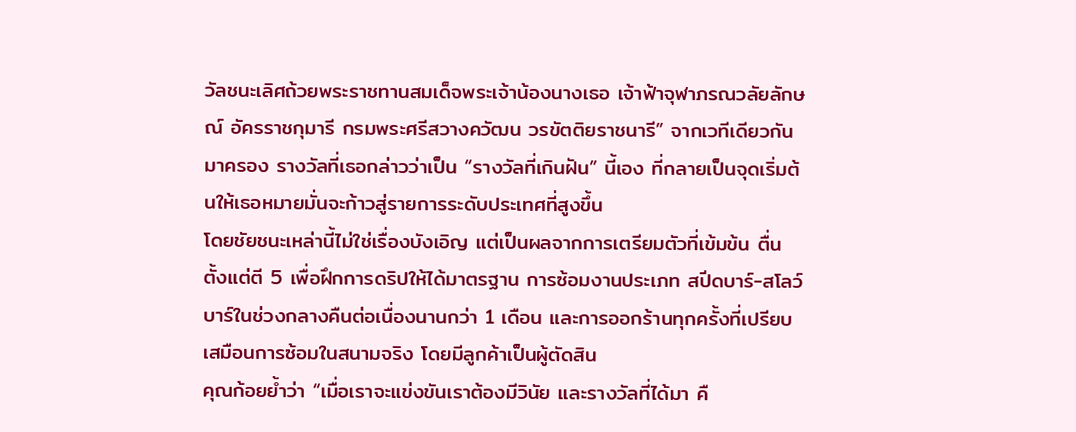วัลชนะเลิศถ้วยพระราชทานสมเด็จพระเจ้าน้องนางเธอ เจ้าฟ้าจุฬาภรณวลัยลักษณ์ อัครราชกุมารี กรมพระศรีสวางควัฒน วรขัตติยราชนารี” จากเวทีเดียวกันมาครอง รางวัลที่เธอกล่าวว่าเป็น “รางวัลที่เกินฝัน” นี้เอง ที่กลายเป็นจุดเริ่มต้นให้เธอหมายมั่นจะก้าวสู่รายการระดับประเทศที่สูงขึ้น
โดยชัยชนะเหล่านี้ไม่ใช่เรื่องบังเอิญ แต่เป็นผลจากการเตรียมตัวที่เข้มข้น ตื่นตั้งแต่ตี 5 เพื่อฝึกการดริปให้ได้มาตรฐาน การซ้อมงานประเภท สปีดบาร์-สโลว์บาร์ในช่วงกลางคืนต่อเนื่องนานกว่า 1 เดือน และการออกร้านทุกครั้งที่เปรียบเสมือนการซ้อมในสนามจริง โดยมีลูกค้าเป็นผู้ตัดสิน
คุณก้อยย้ำว่า “เมื่อเราจะแข่งขันเราต้องมีวินัย และรางวัลที่ได้มา คื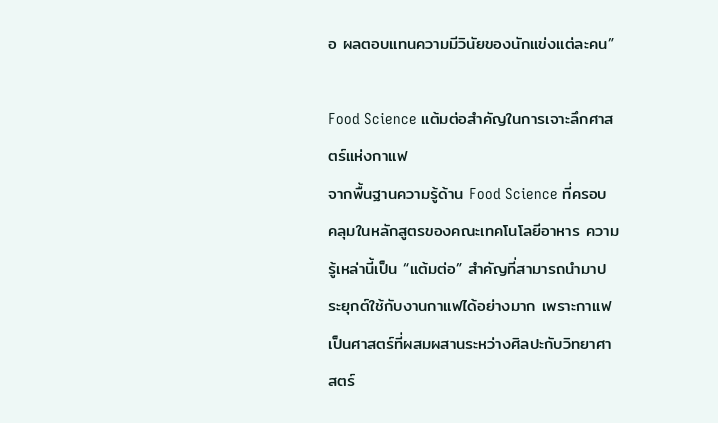อ ผลตอบแทนความมีวินัยของนักแข่งแต่ละคน”

Food Science แต้มต่อสำคัญในการเจาะลึกศาสตร์แห่งกาแฟ
จากพื้นฐานความรู้ด้าน Food Science ที่ครอบคลุมในหลักสูตรของคณะเทคโนโลยีอาหาร ความรู้เหล่านี้เป็น “แต้มต่อ” สำคัญที่สามารถนำมาประยุกต์ใช้กับงานกาแฟได้อย่างมาก เพราะกาแฟเป็นศาสตร์ที่ผสมผสานระหว่างศิลปะกับวิทยาศาสตร์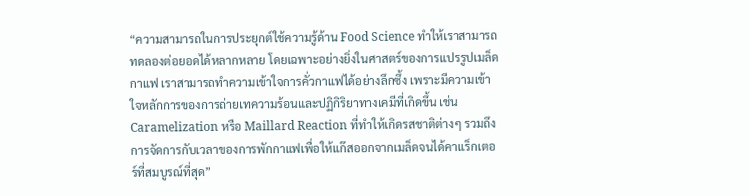“ความสามารถในการประยุกต์ใช้ความรู้ด้าน Food Science ทำให้เราสามารถทดลองต่อยอดได้หลากหลาย โดยเฉพาะอย่างยิ่งในศาสตร์ของการแปรรูปเมล็ดกาแฟ เราสามารถทำความเข้าใจการคั่วกาแฟได้อย่างลึกซึ้ง เพราะมีความเข้าใจหลักการของการถ่ายเทความร้อนและปฏิกิริยาทางเคมีที่เกิดขึ้น เช่น Caramelization หรือ Maillard Reaction ที่ทำให้เกิดรสชาติต่างๆ รวมถึงการจัดการกับเวลาของการพักกาแฟเพื่อให้แก๊สออกจากเมล็ดจนได้คาแร็กเตอร์ที่สมบูรณ์ที่สุด”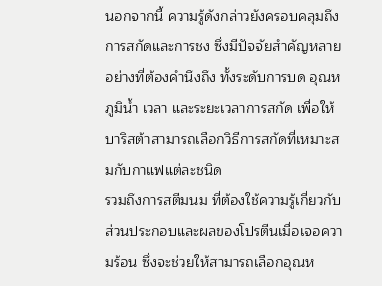นอกจากนี้ ความรู้ดังกล่าวยังครอบคลุมถึง การสกัดและการชง ซึ่งมีปัจจัยสำคัญหลายอย่างที่ต้องคำนึงถึง ทั้งระดับการบด อุณหภูมิน้ำ เวลา และระยะเวลาการสกัด เพื่อให้บาริสต้าสามารถเลือกวิธีการสกัดที่เหมาะสมกับกาแฟแต่ละชนิด
รวมถึงการสตีมนม ที่ต้องใช้ความรู้เกี่ยวกับส่วนประกอบและผลของโปรตีนเมื่อเจอความร้อน ซึ่งจะช่วยให้สามารถเลือกอุณห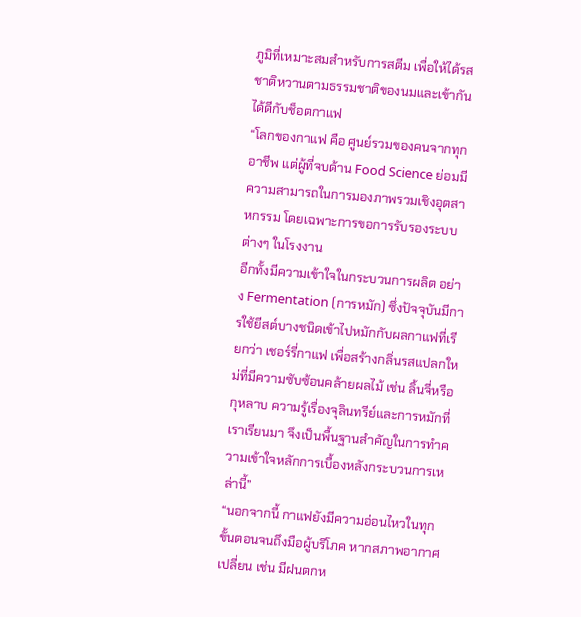ภูมิที่เหมาะสมสำหรับการสตีม เพื่อให้ได้รสชาติหวานตามธรรมชาติของนมและเข้ากันได้ดีกับช็อตกาแฟ
“โลกของกาแฟ คือ ศูนย์รวมของคนจากทุกอาชีพ แต่ผู้ที่จบด้าน Food Science ย่อมมีความสามารถในการมองภาพรวมเชิงอุตสาหกรรม โดยเฉพาะการขอการรับรองระบบต่างๆ ในโรงงาน
อีกทั้งมีความเข้าใจในกระบวนการผลิต อย่าง Fermentation (การหมัก) ซึ่งปัจจุบันมีการใช้ยีสต์บางชนิดเข้าไปหมักกับผลกาแฟที่เรียกว่า เชอร์รี่กาแฟ เพื่อสร้างกลิ่นรสแปลกใหม่ที่มีความซับซ้อนคล้ายผลไม้ เช่น ลิ้นจี่หรือกุหลาบ ความรู้เรื่องจุลินทรีย์และการหมักที่เราเรียนมา จึงเป็นพื้นฐานสำคัญในการทำความเข้าใจหลักการเบื้องหลังกระบวนการเหล่านี้”
“นอกจากนี้ กาแฟยังมีความอ่อนไหวในทุกขั้นตอนจนถึงมือผู้บริโภค หากสภาพอากาศเปลี่ยน เช่น มีฝนตกห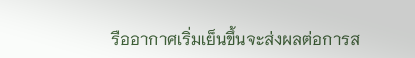รืออากาศเริ่มเย็นขึ้นจะส่งผลต่อการส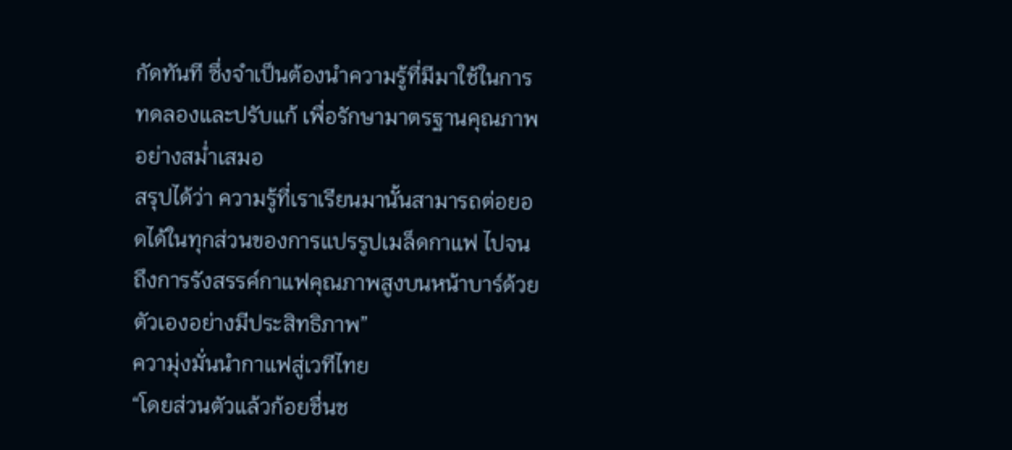กัดทันที ซึ่งจำเป็นต้องนำความรู้ที่มีมาใช้ในการทดลองและปรับแก้ เพื่อรักษามาตรฐานคุณภาพอย่างสม่ำเสมอ
สรุปได้ว่า ความรู้ที่เราเรียนมานั้นสามารถต่อยอดได้ในทุกส่วนของการแปรรูปเมล็ดกาแฟ ไปจนถึงการรังสรรค์กาแฟคุณภาพสูงบนหน้าบาร์ด้วยตัวเองอย่างมีประสิทธิภาพ”
ความุ่งมั่นนำกาแฟสู่เวทีไทย
“โดยส่วนตัวแล้วก้อยชื่นช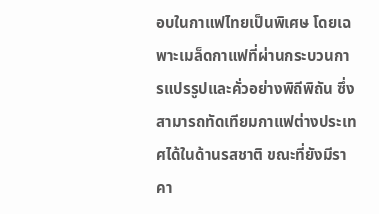อบในกาแฟไทยเป็นพิเศษ โดยเฉพาะเมล็ดกาแฟที่ผ่านกระบวนการแปรรูปและคั่วอย่างพิถีพิถัน ซึ่งสามารถทัดเทียมกาแฟต่างประเทศได้ในด้านรสชาติ ขณะที่ยังมีราคา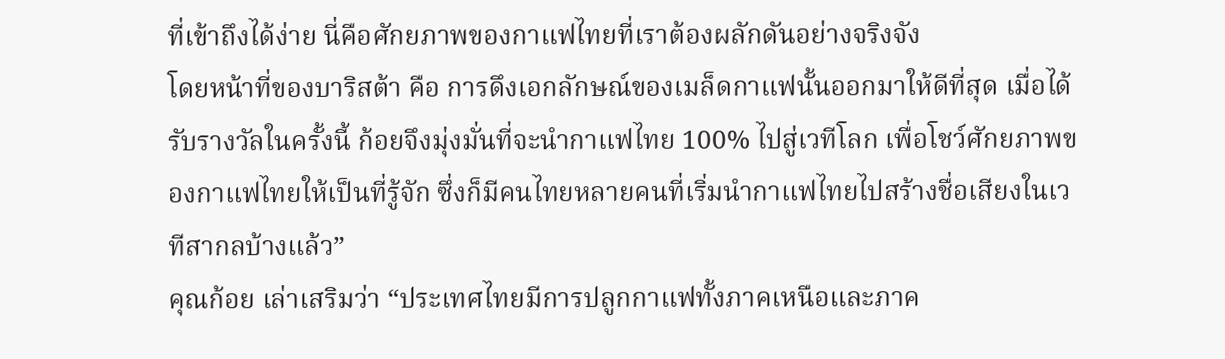ที่เข้าถึงได้ง่าย นี่คือศักยภาพของกาแฟไทยที่เราต้องผลักดันอย่างจริงจัง
โดยหน้าที่ของบาริสต้า คือ การดึงเอกลักษณ์ของเมล็ดกาแฟนั้นออกมาให้ดีที่สุด เมื่อได้รับรางวัลในครั้งนี้ ก้อยจึงมุ่งมั่นที่จะนำกาแฟไทย 100% ไปสู่เวทีโลก เพื่อโชว์ศักยภาพของกาแฟไทยให้เป็นที่รู้จัก ซึ่งก็มีคนไทยหลายคนที่เริ่มนำกาแฟไทยไปสร้างชื่อเสียงในเวทีสากลบ้างแล้ว”
คุณก้อย เล่าเสริมว่า “ประเทศไทยมีการปลูกกาแฟทั้งภาคเหนือและภาค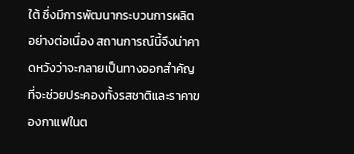ใต้ ซึ่งมีการพัฒนากระบวนการผลิตอย่างต่อเนื่อง สถานการณ์นี้จึงน่าคาดหวังว่าจะกลายเป็นทางออกสำคัญ ที่จะช่วยประคองทั้งรสชาติและราคาของกาแฟในต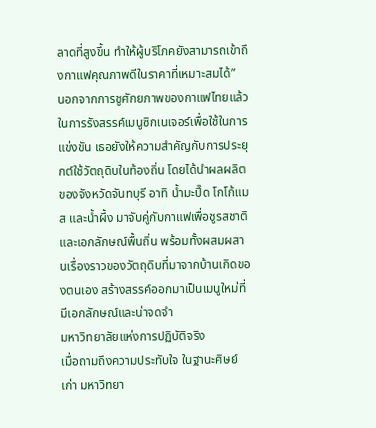ลาดที่สูงขึ้น ทำให้ผู้บริโภคยังสามารถเข้าถึงกาแฟคุณภาพดีในราคาที่เหมาะสมได้”
นอกจากการชูศักยภาพของกาแฟไทยแล้ว ในการรังสรรค์เมนูซิกเนเจอร์เพื่อใช้ในการแข่งขัน เธอยังให้ความสำคัญกับการประยุกต์ใช้วัตถุดิบในท้องถิ่น โดยได้นำผลผลิตของจังหวัดจันทบุรี อาทิ น้ำมะปี๊ด โกโก้แมส และน้ำผึ้ง มาจับคู่กับกาแฟเพื่อชูรสชาติและเอกลักษณ์พื้นถิ่น พร้อมทั้งผสมผสานเรื่องราวของวัตถุดิบที่มาจากบ้านเกิดของตนเอง สร้างสรรค์ออกมาเป็นเมนูใหม่ที่มีเอกลักษณ์และน่าจดจำ
มหาวิทยาลัยแห่งการปฏิบัติจริง
เมื่อถามถึงความประทับใจ ในฐานะศิษย์เก่า มหาวิทยา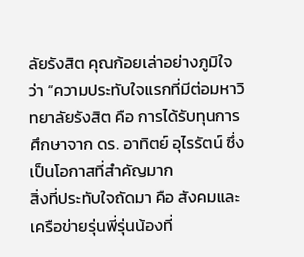ลัยรังสิต คุณก้อยเล่าอย่างภูมิใจว่า “ความประทับใจแรกที่มีต่อมหาวิทยาลัยรังสิต คือ การได้รับทุนการศึกษาจาก ดร. อาทิตย์ อุไรรัตน์ ซึ่งเป็นโอกาสที่สำคัญมาก
สิ่งที่ประทับใจถัดมา คือ สังคมและเครือข่ายรุ่นพี่รุ่นน้องที่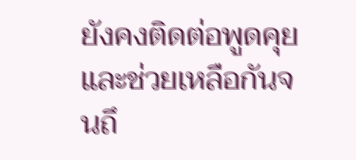ยังคงติดต่อพูดคุยและช่วยเหลือกันจนถึ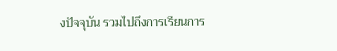งปัจจุบัน รวมไปถึงการเรียนการ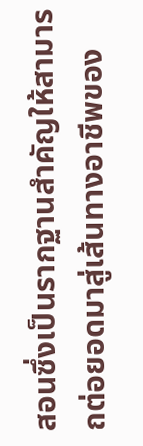สอนซึ่งเป็นรากฐานสำคัญให้สามารถต่อยอดมาสู่เส้นทางอาชีพของ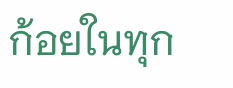ก้อยในทุก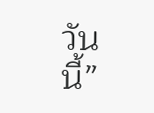วันนี้”